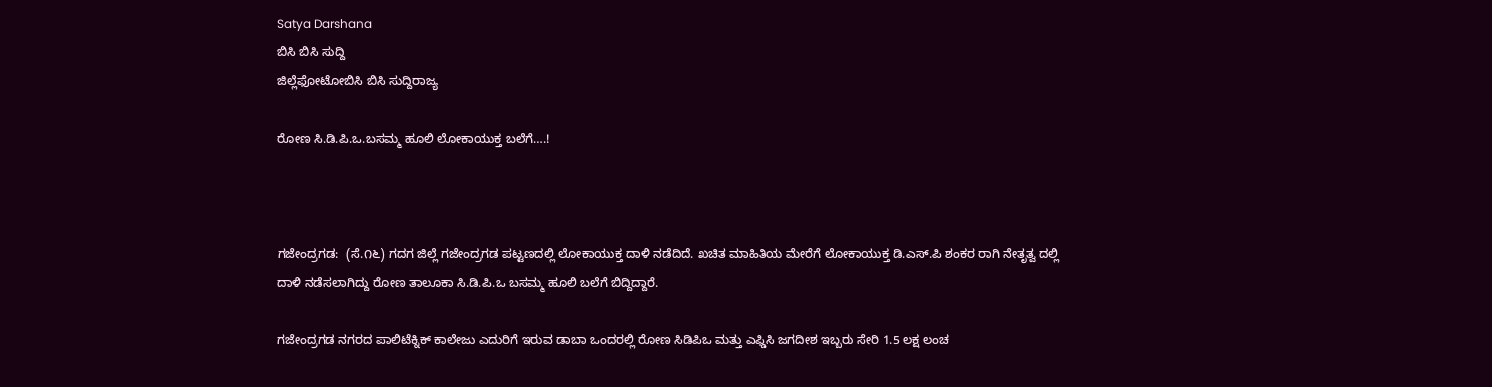Satya Darshana
ಬಿಸಿ ಬಿಸಿ ಸುದ್ದಿ
ಜಿಲ್ಲೆಫೋಟೋಬಿಸಿ ಬಿಸಿ ಸುದ್ದಿರಾಜ್ಯ

ರೋಣ ಸಿ.ಡಿ.ಪಿ.ಒ.ಬಸಮ್ಮ ಹೂಲಿ ಲೋಕಾಯುಕ್ತ ಬಲೆಗೆ….!



ಗಜೇಂದ್ರಗಡ:  (ಸೆ.೧೬) ಗದಗ ಜಿಲ್ಲೆ ಗಜೇಂದ್ರಗಡ ಪಟ್ಟಣದಲ್ಲಿ ಲೋಕಾಯುಕ್ತ ದಾಳಿ ನಡೆದಿದೆ. ಖಚಿತ ಮಾಹಿತಿಯ ಮೇರೆಗೆ ಲೋಕಾಯುಕ್ತ ಡಿ.ಎಸ್.ಪಿ ಶಂಕರ ರಾಗಿ ನೇತೃತ್ವ ದಲ್ಲಿ ದಾಳಿ ನಡೆಸಲಾಗಿದ್ದು ರೋಣ ತಾಲೂಕಾ ಸಿ.ಡಿ.ಪಿ.ಒ ಬಸಮ್ಮ ಹೂಲಿ ಬಲೆಗೆ ಬಿದ್ದಿದ್ದಾರೆ.

ಗಜೇಂದ್ರಗಡ ನಗರದ ಪಾಲಿಟೆಕ್ನಿಕ್ ಕಾಲೇಜು ಎದುರಿಗೆ ಇರುವ ಡಾಬಾ ಒಂದರಲ್ಲಿ ರೋಣ ಸಿಡಿಪಿಒ ಮತ್ತು ಎಫ್ಡಿಸಿ ಜಗದೀಶ ಇಬ್ಬರು ಸೇರಿ 1.5 ಲಕ್ಷ ಲಂಚ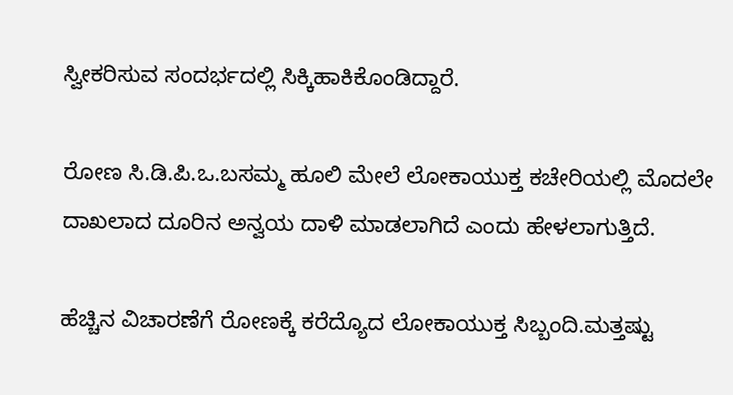ಸ್ವೀಕರಿಸುವ ಸಂದರ್ಭದಲ್ಲಿ ಸಿಕ್ಕಿಹಾಕಿಕೊಂಡಿದ್ದಾರೆ.

ರೋಣ ಸಿ.ಡಿ.ಪಿ.ಒ.ಬಸಮ್ಮ ಹೂಲಿ ಮೇಲೆ ಲೋಕಾಯುಕ್ತ ಕಚೇರಿಯಲ್ಲಿ ಮೊದಲೇ ದಾಖಲಾದ ದೂರಿನ ಅನ್ವಯ ದಾಳಿ ಮಾಡಲಾಗಿದೆ ಎಂದು ಹೇಳಲಾಗುತ್ತಿದೆ.

ಹೆಚ್ಚಿನ ವಿಚಾರಣೆಗೆ ರೋಣಕ್ಕೆ ಕರೆದ್ಯೊದ ಲೋಕಾಯುಕ್ತ ಸಿಬ್ಬಂದಿ.ಮತ್ತಷ್ಟು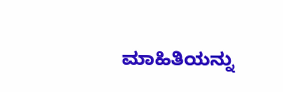ಮಾಹಿತಿಯನ್ನು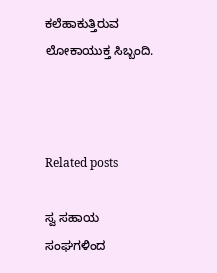ಕಲೆಹಾಕುತ್ತಿರುವ ಲೋಕಾಯುಕ್ತ ಸಿಬ್ಬಂದಿ.



Related posts

ಸ್ವ ಸಹಾಯ ಸಂಘಗಳಿಂದ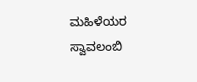ಮಹಿಳೆಯರ ಸ್ವಾವಲಂಬಿ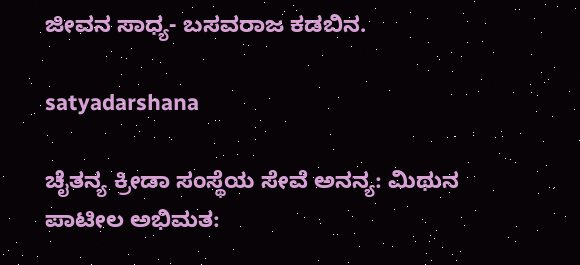ಜೀವನ ಸಾಧ್ಯ- ಬಸವರಾಜ ಕಡಬಿನ.

satyadarshana

ಚೈತನ್ಯ ಕ್ರೀಡಾ ಸಂಸ್ಥೆಯ ಸೇವೆ ಅನನ್ಯ: ಮಿಥುನ ಪಾಟೀಲ ಅಭಿಮತ: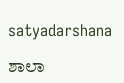satyadarshana

ಶಾಲಾ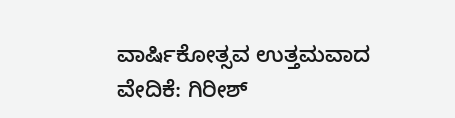ವಾರ್ಷಿಕೋತ್ಸವ ಉತ್ತಮವಾದ ವೇದಿಕೆ: ಗಿರೀಶ್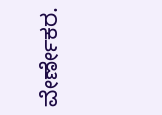ವೇರ್ಣೇಕರ.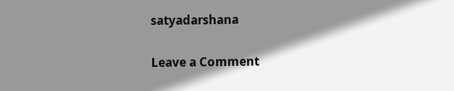satyadarshana

Leave a Comment